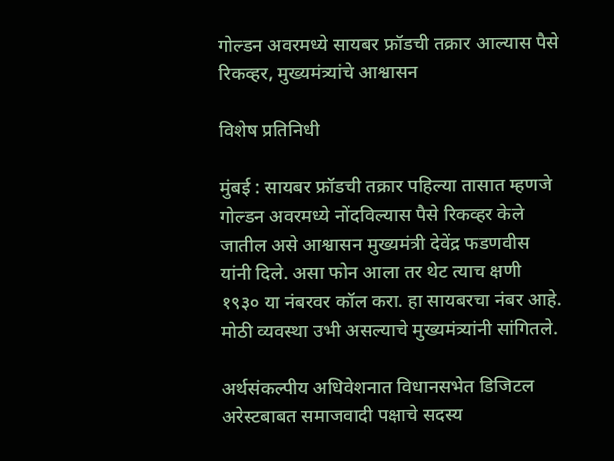गोल्डन अवरमध्ये सायबर फ्रॉडची तक्रार आल्यास पैसे रिकव्हर, मुख्यमंत्र्यांचे आश्वासन

विशेष प्रतिनिधी

मुंबई : सायबर फ्रॉडची तक्रार पहिल्या तासात म्हणजे गोल्डन अवरमध्ये नोंदविल्यास पैसे रिकव्हर केले जातील असे आश्वासन मुख्यमंत्री देवेंद्र फडणवीस यांनी दिले. असा फोन आला तर थेट त्याच क्षणी १९३० या नंबरवर कॉल करा. हा सायबरचा नंबर आहे. मोठी व्यवस्था उभी असल्याचे मुख्यमंत्र्यांनी सांगितले.

अर्थसंकल्पीय अधिवेशनात विधानसभेत डिजिटल अरेस्टबाबत समाजवादी पक्षाचे सदस्य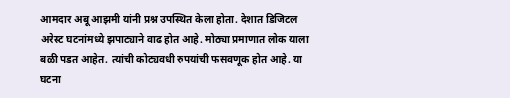आमदार अबू आझमी यांनी प्रश्न उपस्थित केला होता. देशात डिजिटल अरेस्ट घटनांमध्ये झपाट्याने वाढ होत आहे. मोठ्या प्रमाणात लोक याला बळी पडत आहेत. त्यांची कोट्यवधी रुपयांची फसवणूक होत आहे. या घटना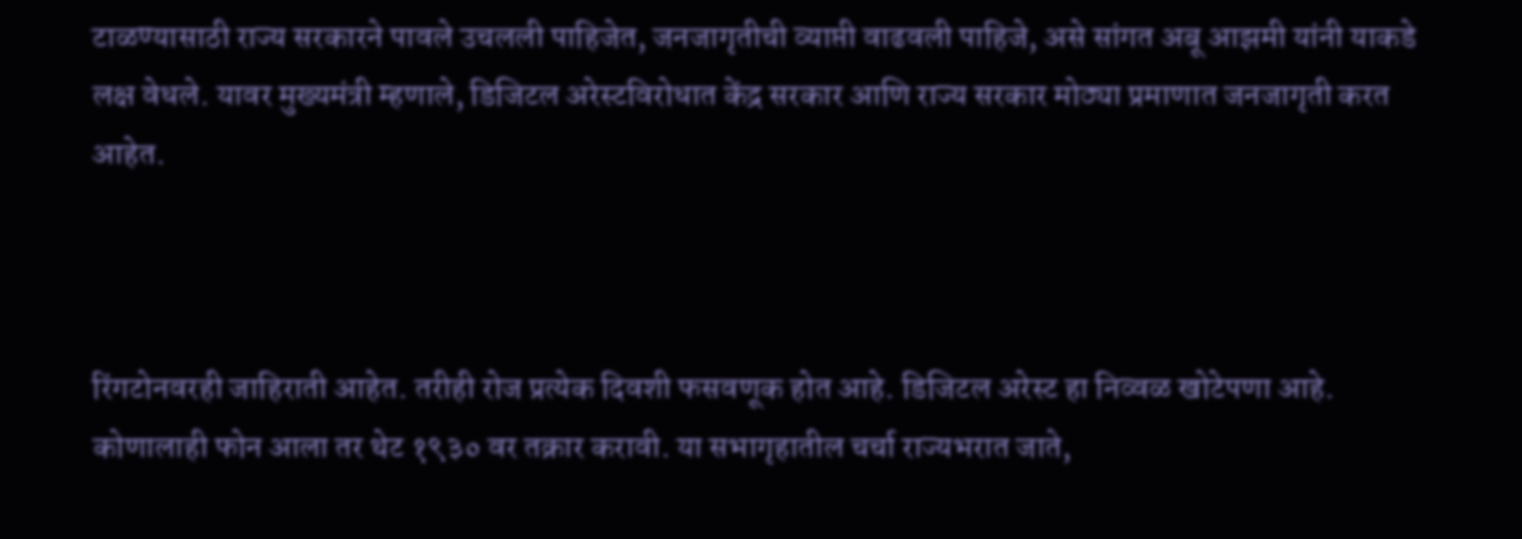टाळण्यासाठी राज्य सरकारने पावले उचलली पाहिजेत, जनजागृतीची व्याप्ती वाढवली पाहिजे, असे सांगत अबू आझमी यांनी याकडे लक्ष वेधले. यावर मुख्यमंत्री म्हणाले, डिजिटल अरेस्टविरोधात केंद्र सरकार आणि राज्य सरकार मोठ्या प्रमाणात जनजागृती करत आहेत.



रिंगटोनवरही जाहिराती आहेत. तरीही रोज प्रत्येक दिवशी फसवणूक होत आहे. डिजिटल अरेस्ट हा निव्वळ खोटेपणा आहे. कोणालाही फोन आला तर थेट १९३० वर तक्रार करावी. या सभागृहातील चर्चा राज्यभरात जाते,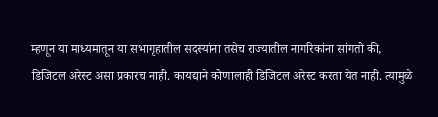म्हणून या माध्यमातून या सभागृहातील सदस्यांना तसेच राज्यातील नागरिकांना सांगतो की, डिजिटल अरेस्ट असा प्रकारच नाही. कायद्याने कोणालाही डिजिटल अरेस्ट करता येत नाही. त्यामुळे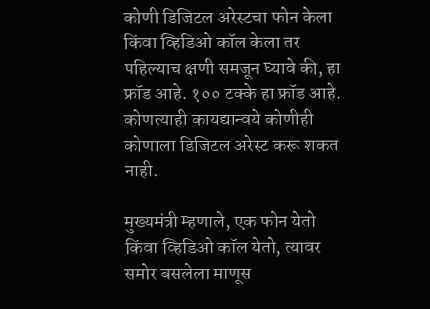कोणी डिजिटल अरेस्टचा फोन केला किंवा व्हिडिओ कॉल केला तर पहिल्याच क्षणी समजून घ्यावे की, हा फ्रॉड आहे. १०० टक्के हा फ्रॉड आहे. कोणत्याही कायद्यान्वये कोणीही कोणाला डिजिटल अरेस्ट करू शकत नाही.

मुख्यमंत्री म्हणाले, एक फोन येतो किंवा व्हिडिओ कॉल येतो, त्यावर समोर बसलेला माणूस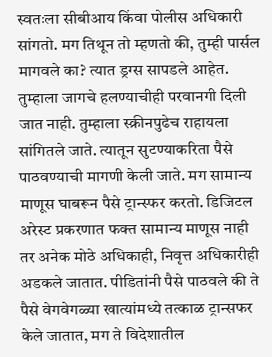स्वतःला सीबीआय किंवा पोलीस अधिकारी सांगतो. मग तिथून तो म्हणतो की, तुम्ही पार्सल मागवले का? त्यात ड्रग्स सापडले आहेत. तुम्हाला जागचे हलण्याचीही परवानगी दिली जात नाही. तुम्हाला स्क्रीनपुढेच राहायला सांगितले जाते. त्यातून सुटण्याकरिता पैसे पाठवण्याची मागणी केली जाते. मग सामान्य माणूस घाबरून पैसे ट्रान्स्फर करतो. डिजिटल अरेस्ट प्रकरणात फक्त सामान्य माणूस नाही तर अनेक मोठे अधिकाही, निवृत्त अधिकारीही अडकले जातात. पीडितांनी पैसे पाठवले की ते पैसे वेगवेगळ्या खात्यांमध्ये तत्काळ ट्रान्सफर केले जातात, मग ते विदेशातील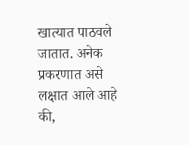खात्यात पाठवले जातात. अनेक प्रकरणात असे लक्षात आले आहे की,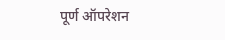पूर्ण ऑपरेशन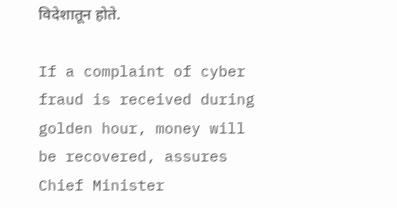विदेशातून होते.

If a complaint of cyber fraud is received during golden hour, money will be recovered, assures Chief Minister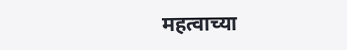महत्वाच्या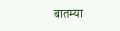बातम्या